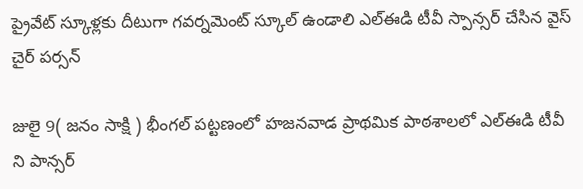ప్రైవేట్ స్కూళ్లకు దీటుగా గవర్నమెంట్ స్కూల్ ఉండాలి ఎల్ఈడి టీవీ స్పాన్సర్ చేసిన వైస్ చైర్ పర్సన్

జులై 9( జనం సాక్షి ) భీంగల్ పట్టణంలో హజనవాడ ప్రాథమిక పాఠశాలలో ఎల్ఈడి టీవీ ని పాన్సర్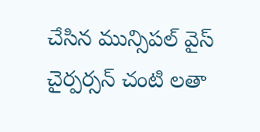చేసిన మున్సిపల్ వైస్ చైర్పర్సన్ చంటి లతా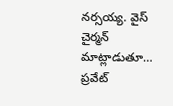నర్సయ్య. వైస్ చైర్మన్ మాట్లాడుతూ… ప్రవేట్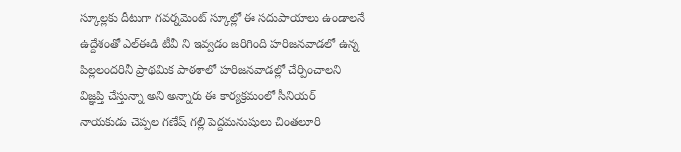స్కూల్లకు దీటుగా గవర్నమెంట్ స్కూల్లో ఈ సదుపాయాలు ఉండాలనే ఉద్దేశంతో ఎల్ఈడి టీవీ ని ఇవ్వడం జరిగింది హరిజనవాడలో ఉన్న పిల్లలందరినీ ప్రాథమిక పాఠశాలో హరిజనవాడల్లో చేర్పించాలని విజ్ఞప్తి చేస్తున్నా అని అన్నారు ఈ కార్యక్రమంలో సీనియర్ నాయకుడు చెప్పల గణేష్ గల్లి పెద్దమనుషులు చింతలూరి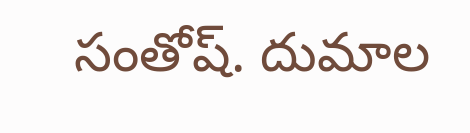సంతోష్. దుమాల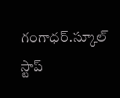గంగాధర్.స్కూల్ స్టాప్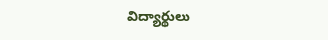విద్యార్థులు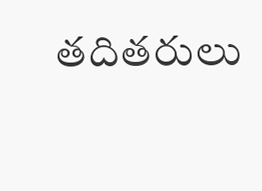తదితరులు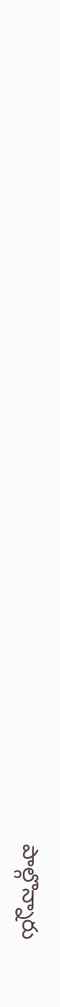పాల్గొన్నారు